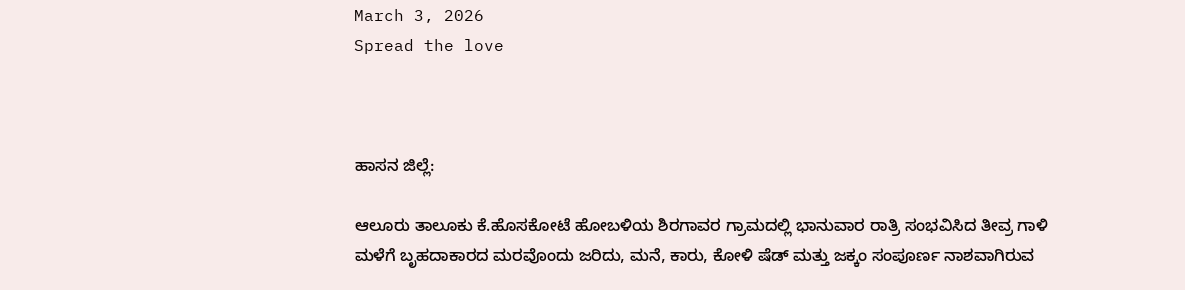March 3, 2026
Spread the love



ಹಾಸನ ಜಿಲ್ಲೆ:

ಆಲೂರು ತಾಲೂಕು ಕೆ.ಹೊಸಕೋಟೆ ಹೋಬಳಿಯ ಶಿರಗಾವರ ಗ್ರಾಮದಲ್ಲಿ ಭಾನುವಾರ ರಾತ್ರಿ ಸಂಭವಿಸಿದ ತೀವ್ರ ಗಾಳಿ ಮಳೆಗೆ ಬೃಹದಾಕಾರದ ಮರವೊಂದು ಜರಿದು, ಮನೆ, ಕಾರು, ಕೋಳಿ ಷೆಡ್ ಮತ್ತು ಜಕ್ಕಂ ಸಂಪೂರ್ಣ ನಾಶವಾಗಿರುವ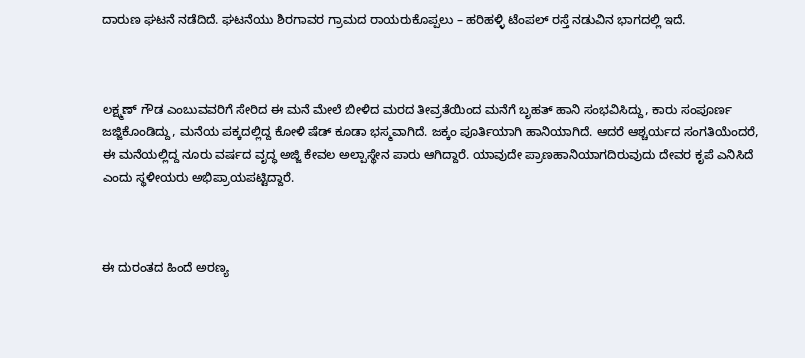ದಾರುಣ ಘಟನೆ ನಡೆದಿದೆ. ಘಟನೆಯು ಶಿರಗಾವರ ಗ್ರಾಮದ ರಾಯರುಕೊಪ್ಪಲು – ಹರಿಹಳ್ಳಿ ಟೆಂಪಲ್ ರಸ್ತೆ ನಡುವಿನ ಭಾಗದಲ್ಲಿ ಇದೆ.



ಲಕ್ಷ್ಮಣ್ ಗೌಡ ಎಂಬುವವರಿಗೆ ಸೇರಿದ ಈ ಮನೆ ಮೇಲೆ ಬೀಳಿದ ಮರದ ತೀವ್ರತೆಯಿಂದ ಮನೆಗೆ ಬೃಹತ್ ಹಾನಿ ಸಂಭವಿಸಿದ್ದು, ಕಾರು ಸಂಪೂರ್ಣ ಜಜ್ಜಿಕೊಂಡಿದ್ದು, ಮನೆಯ ಪಕ್ಕದಲ್ಲಿದ್ದ ಕೋಳಿ ಷೆಡ್ ಕೂಡಾ ಭಸ್ಮವಾಗಿದೆ. ಜಕ್ಕಂ ಪೂರ್ತಿಯಾಗಿ ಹಾನಿಯಾಗಿದೆ. ಆದರೆ ಆಶ್ಚರ್ಯದ ಸಂಗತಿಯೆಂದರೆ, ಈ ಮನೆಯಲ್ಲಿದ್ದ ನೂರು ವರ್ಷದ ವೃದ್ಧ ಅಜ್ಜಿ ಕೇವಲ ಅಲ್ಪಾಸ್ಥೇನ ಪಾರು ಆಗಿದ್ದಾರೆ. ಯಾವುದೇ ಪ್ರಾಣಹಾನಿಯಾಗದಿರುವುದು ದೇವರ ಕೃಪೆ ಎನಿಸಿದೆ ಎಂದು ಸ್ಥಳೀಯರು ಅಭಿಪ್ರಾಯಪಟ್ಟಿದ್ದಾರೆ.



ಈ ದುರಂತದ ಹಿಂದೆ ಅರಣ್ಯ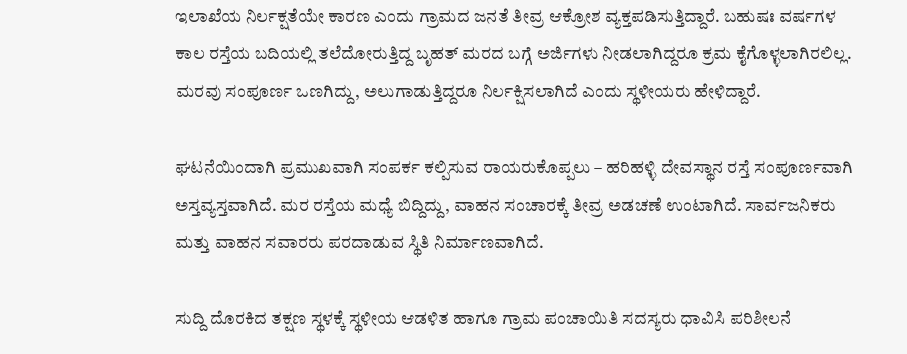ಇಲಾಖೆಯ ನಿರ್ಲಕ್ಷತೆಯೇ ಕಾರಣ ಎಂದು ಗ್ರಾಮದ ಜನತೆ ತೀವ್ರ ಆಕ್ರೋಶ ವ್ಯಕ್ತಪಡಿಸುತ್ತಿದ್ದಾರೆ. ಬಹುಷಃ ವರ್ಷಗಳ ಕಾಲ ರಸ್ತೆಯ ಬದಿಯಲ್ಲಿ ತಲೆದೋರುತ್ತಿದ್ದ ಬೃಹತ್ ಮರದ ಬಗ್ಗೆ ಅರ್ಜಿಗಳು ನೀಡಲಾಗಿದ್ದರೂ ಕ್ರಮ ಕೈಗೊಳ್ಳಲಾಗಿರಲಿಲ್ಲ. ಮರವು ಸಂಪೂರ್ಣ ಒಣಗಿದ್ದು, ಅಲುಗಾಡುತ್ತಿದ್ದರೂ ನಿರ್ಲಕ್ಷಿಸಲಾಗಿದೆ ಎಂದು ಸ್ಥಳೀಯರು ಹೇಳಿದ್ದಾರೆ.

ಘಟನೆಯಿಂದಾಗಿ ಪ್ರಮುಖವಾಗಿ ಸಂಪರ್ಕ ಕಲ್ಪಿಸುವ ರಾಯರುಕೊಪ್ಪಲು – ಹರಿಹಳ್ಳಿ ದೇವಸ್ಥಾನ ರಸ್ತೆ ಸಂಪೂರ್ಣವಾಗಿ ಅಸ್ತವ್ಯಸ್ತವಾಗಿದೆ. ಮರ ರಸ್ತೆಯ ಮಧ್ಯೆ ಬಿದ್ದಿದ್ದು, ವಾಹನ ಸಂಚಾರಕ್ಕೆ ತೀವ್ರ ಅಡಚಣೆ ಉಂಟಾಗಿದೆ. ಸಾರ್ವಜನಿಕರು ಮತ್ತು ವಾಹನ ಸವಾರರು ಪರದಾಡುವ ಸ್ಥಿತಿ ನಿರ್ಮಾಣವಾಗಿದೆ.

ಸುದ್ದಿ ದೊರಕಿದ ತಕ್ಷಣ ಸ್ಥಳಕ್ಕೆ ಸ್ಥಳೀಯ ಆಡಳಿತ ಹಾಗೂ ಗ್ರಾಮ ಪಂಚಾಯಿತಿ ಸದಸ್ಯರು ಧಾವಿಸಿ ಪರಿಶೀಲನೆ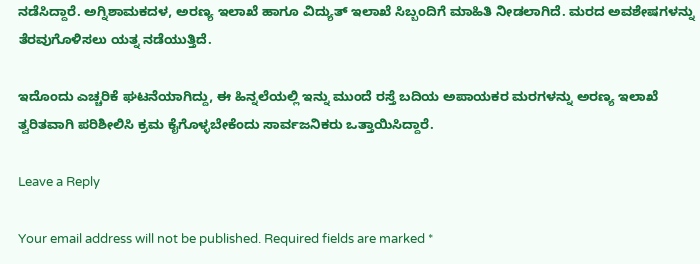ನಡೆಸಿದ್ದಾರೆ. ಅಗ್ನಿಶಾಮಕದಳ, ಅರಣ್ಯ ಇಲಾಖೆ ಹಾಗೂ ವಿದ್ಯುತ್ ಇಲಾಖೆ ಸಿಬ್ಬಂದಿಗೆ ಮಾಹಿತಿ ನೀಡಲಾಗಿದೆ. ಮರದ ಅವಶೇಷಗಳನ್ನು ತೆರವುಗೊಳಿಸಲು ಯತ್ನ ನಡೆಯುತ್ತಿದೆ.

ಇದೊಂದು ಎಚ್ಚರಿಕೆ ಘಟನೆಯಾಗಿದ್ದು, ಈ ಹಿನ್ನಲೆಯಲ್ಲಿ ಇನ್ನು ಮುಂದೆ ರಸ್ತೆ ಬದಿಯ ಅಪಾಯಕರ ಮರಗಳನ್ನು ಅರಣ್ಯ ಇಲಾಖೆ ತ್ವರಿತವಾಗಿ ಪರಿಶೀಲಿಸಿ ಕ್ರಮ ಕೈಗೊಳ್ಳಬೇಕೆಂದು ಸಾರ್ವಜನಿಕರು ಒತ್ತಾಯಿಸಿದ್ದಾರೆ.

Leave a Reply

Your email address will not be published. Required fields are marked *